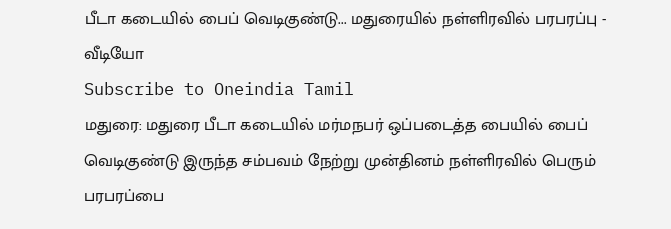பீடா கடையில் பைப் வெடிகுண்டு... மதுரையில் நள்ளிரவில் பரபரப்பு - வீடியோ
Subscribe to Oneindia Tamil
மதுரை: மதுரை பீடா கடையில் மர்மநபர் ஒப்படைத்த பையில் பைப் வெடிகுண்டு இருந்த சம்பவம் நேற்று முன்தினம் நள்ளிரவில் பெரும் பரபரப்பை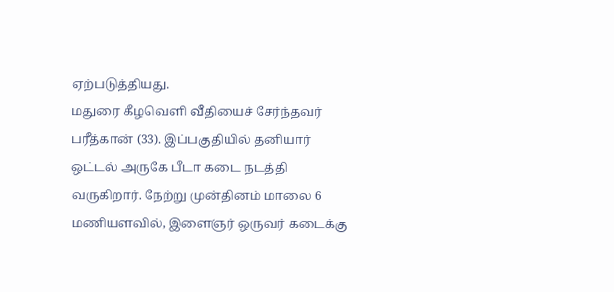ஏற்படுத்தியது.
மதுரை கீழவெளி வீதியைச் சேர்ந்தவர் பரீத்கான் (33). இப்பகுதியில் தனியார் ஒட்டல் அருகே பீடா கடை நடத்தி வருகிறார். நேற்று முன்தினம் மாலை 6 மணியளவில், இளைஞர் ஒருவர் கடைக்கு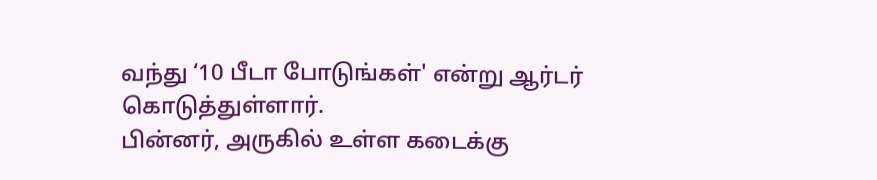வந்து ‘10 பீடா போடுங்கள்' என்று ஆர்டர் கொடுத்துள்ளார்.
பின்னர், அருகில் உள்ள கடைக்கு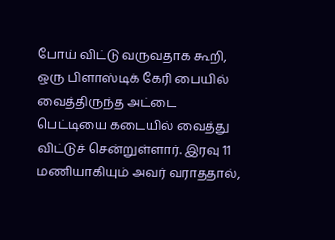போய் விட்டு வருவதாக கூறி, ஒரு பிளாஸ்டிக் கேரி பையில் வைத்திருந்த அட்டை பெட்டியை கடையில் வைத்து விட்டுச் சென்றுள்ளார். இரவு 11 மணியாகியும் அவர் வராததால்,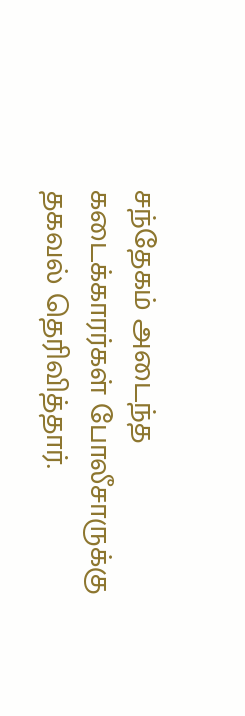சந்தேகம் அடைந்த கடைக்காரர்கள் போலீசாருக்கு தகவல் தெரிவித்தார்.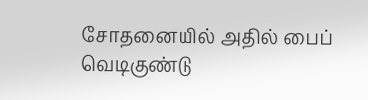சோதனையில் அதில் பைப் வெடிகுண்டு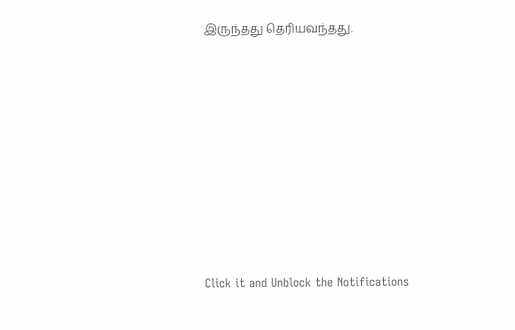இருந்தது தெரியவந்தது.












Click it and Unblock the Notifications